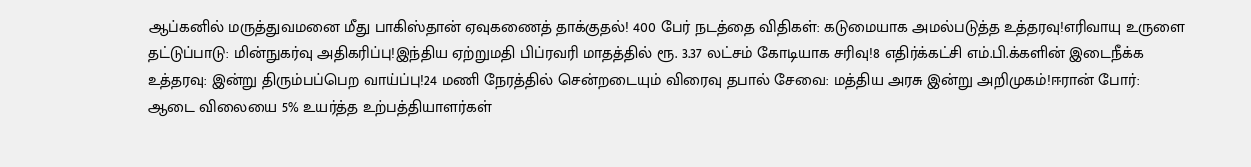ஆப்கனில் மருத்துவமனை மீது பாகிஸ்தான் ஏவுகணைத் தாக்குதல்! 400 பேர் நடத்தை விதிகள்: கடுமையாக அமல்படுத்த உத்தரவு!எரிவாயு உருளை தட்டுப்பாடு: மின்நுகர்வு அதிகரிப்பு!இந்திய ஏற்றுமதி பிப்ரவரி மாதத்தில் ரூ. 3.37 லட்சம் கோடியாக சரிவு!8 எதிர்க்கட்சி எம்.பி.க்களின் இடைநீக்க உத்தரவு: இன்று திரும்பப்பெற வாய்ப்பு!24 மணி நேரத்தில் சென்றடையும் விரைவு தபால் சேவை: மத்திய அரசு இன்று அறிமுகம்!ஈரான் போர்: ஆடை விலையை 5% உயர்த்த உற்பத்தியாளர்கள்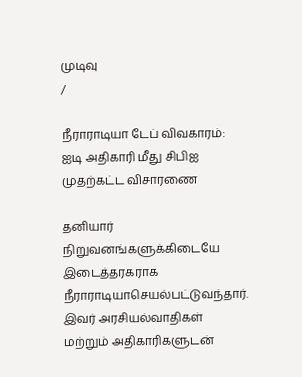முடிவு
/

நீராராடியா டேப் விவகாரம்: ஐடி அதிகாரி மீது சிபிஐ முதற்கட்ட விசாரணை

தனியார் நிறுவனங்களுக்கிடையே இடைத்தரகராக நீராராடியாசெயல்பட்டுவந்தார். இவர் அரசியல்வாதிகள் மற்றும் அதிகாரிகளுடன்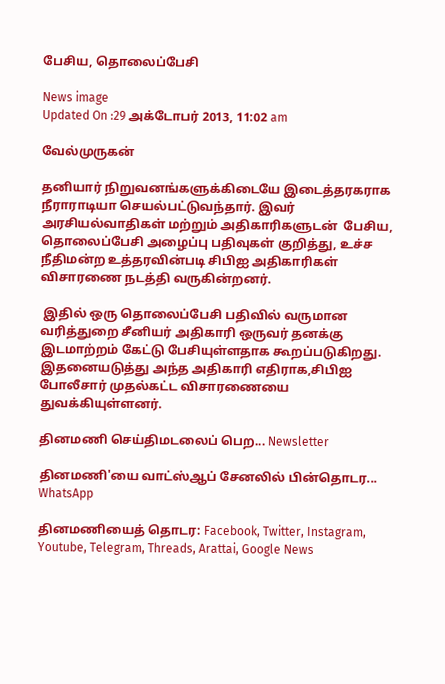பேசிய, தொலைப்பேசி

News image
Updated On :29 அக்டோபர் 2013, 11:02 am

வேல்முருகன்

தனியார் நிறுவனங்களுக்கிடையே இடைத்தரகராக நீராராடியா செயல்பட்டுவந்தார். இவர் அரசியல்வாதிகள் மற்றும் அதிகாரிகளுடன்  பேசிய, தொலைப்பேசி அழைப்பு பதிவுகள் குறித்து, உச்ச நீதிமன்ற உத்தரவின்படி சிபிஐ அதிகாரிகள் விசாரணை நடத்தி வருகின்றனர்.

 இதில் ஒரு தொலைப்பேசி பதிவில் வருமான வரித்துறை சீனியர் அதிகாரி ஒருவர் தனக்கு இடமாற்றம் கேட்டு பேசியுள்ளதாக கூறப்படுகிறது. இதனையடுத்து அந்த அதிகாரி எதிராக,சிபிஐ போலீசார் முதல்கட்ட விசாரணையை துவக்கியுள்ளனர்.

தினமணி செய்திமடலைப் பெற... Newsletter

தினமணி'யை வாட்ஸ்ஆப் சேனலில் பின்தொடர... WhatsApp

தினமணியைத் தொடர: Facebook, Twitter, Instagram, Youtube, Telegram, Threads, Arattai, Google News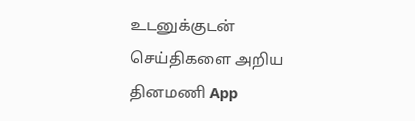உடனுக்குடன் செய்திகளை அறிய தினமணி App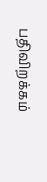பதிவிறக்கம்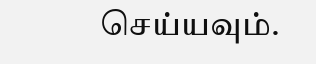செய்யவும்.